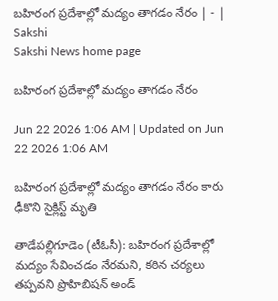బహిరంగ ప్రదేశాల్లో మద్యం తాగడం నేరం | - | Sakshi
Sakshi News home page

బహిరంగ ప్రదేశాల్లో మద్యం తాగడం నేరం

Jun 22 2026 1:06 AM | Updated on Jun 22 2026 1:06 AM

బహిరంగ ప్రదేశాల్లో మద్యం తాగడం నేరం కారు ఢీకొని సైక్లిస్ట్‌ మృతి

తాడేపల్లిగూడెం (టీఓసీ): బహిరంగ ప్రదేశాల్లో మద్యం సేవించడం నేరమని, కఠిన చర్యలు తప్పవని ప్రొహిబిషన్‌ అండ్‌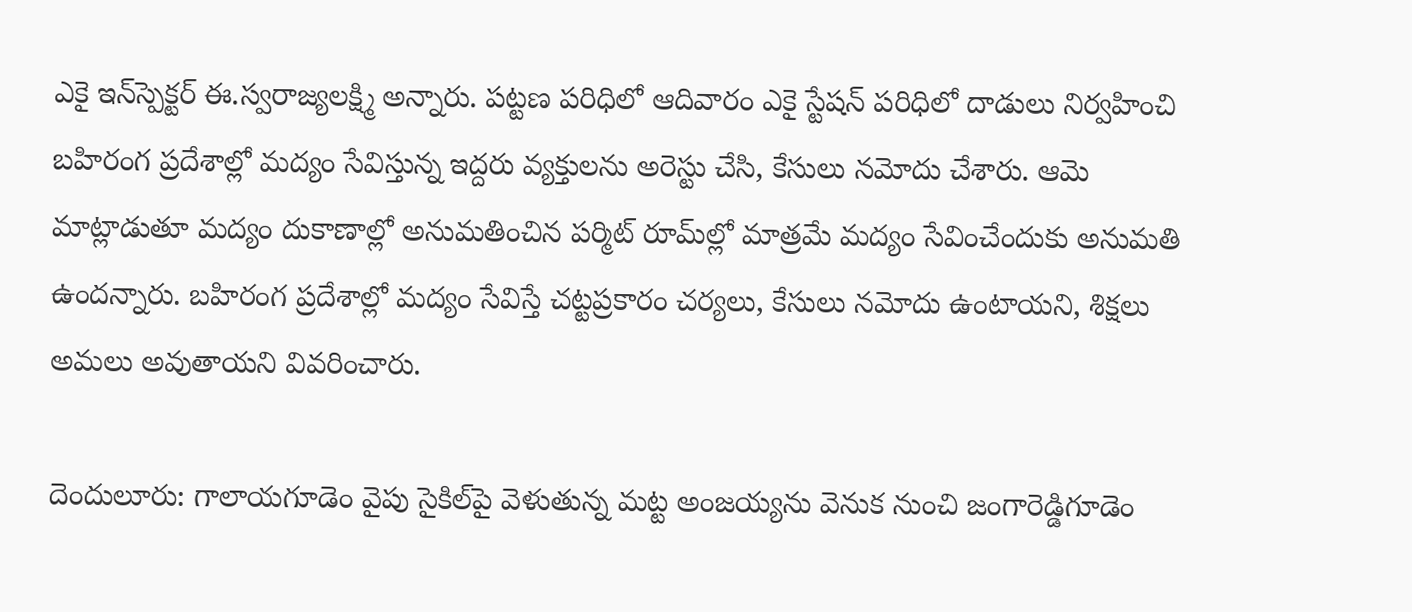ఎకై ఇన్‌స్పెక్టర్‌ ఈ.స్వరాజ్యలక్ష్మి అన్నారు. పట్టణ పరిధిలో ఆదివారం ఎకై స్టేషన్‌ పరిధిలో దాడులు నిర్వహించి బహిరంగ ప్రదేశాల్లో మద్యం సేవిస్తున్న ఇద్దరు వ్యక్తులను అరెస్టు చేసి, కేసులు నమోదు చేశారు. ఆమె మాట్లాడుతూ మద్యం దుకాణాల్లో అనుమతించిన పర్మిట్‌ రూమ్‌ల్లో మాత్రమే మద్యం సేవించేందుకు అనుమతి ఉందన్నారు. బహిరంగ ప్రదేశాల్లో మద్యం సేవిస్తే చట్టప్రకారం చర్యలు, కేసులు నమోదు ఉంటాయని, శిక్షలు అమలు అవుతాయని వివరించారు.

దెందులూరు: గాలాయగూడెం వైపు సైకిల్‌పై వెళుతున్న మట్ట అంజయ్యను వెనుక నుంచి జంగారెడ్డిగూడెం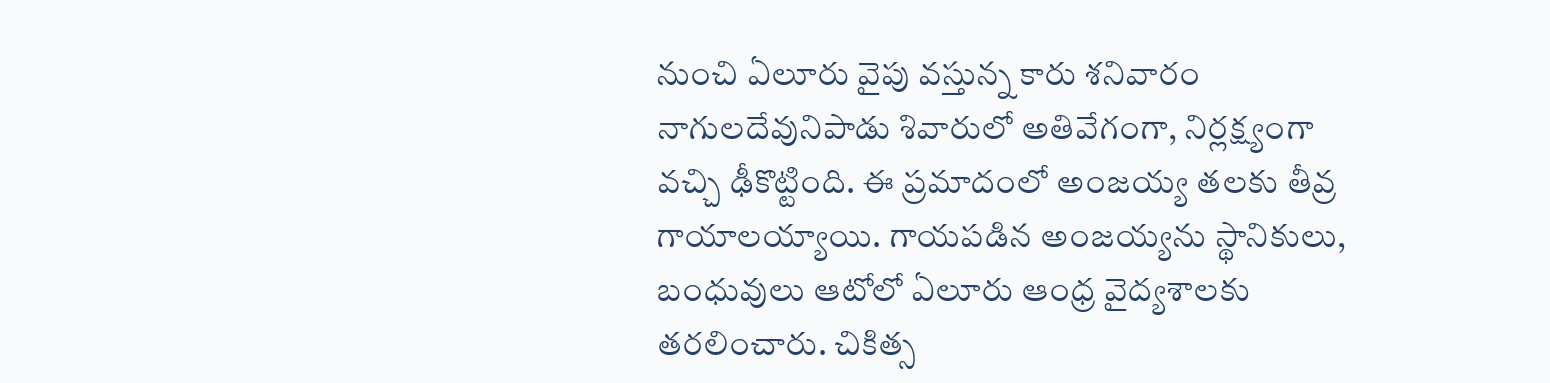నుంచి ఏలూరు వైపు వస్తున్న కారు శనివారం నాగులదేవునిపాడు శివారులో అతివేగంగా, నిర్లక్ష్యంగా వచ్చి ఢీకొట్టింది. ఈ ప్రమాదంలో అంజయ్య తలకు తీవ్ర గాయాలయ్యాయి. గాయపడిన అంజయ్యను స్థానికులు, బంధువులు ఆటోలో ఏలూరు ఆంధ్ర వైద్యశాలకు తరలించారు. చికిత్స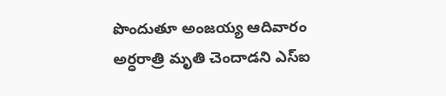పొందుతూ అంజయ్య ఆదివారం అర్ధరాత్రి మృతి చెందాడని ఎస్‌ఐ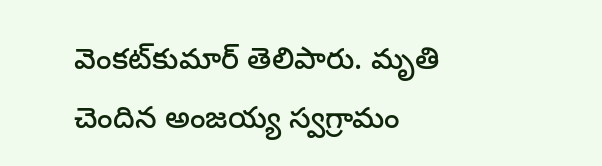వెంకట్‌కుమార్‌ తెలిపారు. మృతి చెందిన అంజయ్య స్వగ్రామం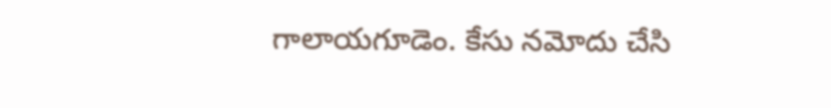గాలాయగూడెం. కేసు నమోదు చేసి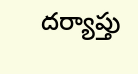దర్యాప్తు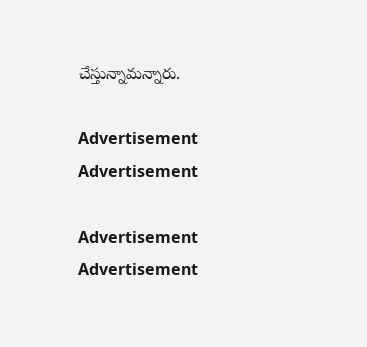చేస్తున్నామన్నారు.

Advertisement
Advertisement

Advertisement
Advertisement